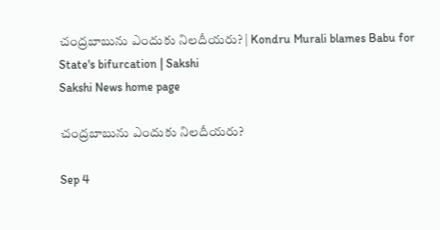చంద్రబాబును ఎందుకు నిలదీయరు? | Kondru Murali blames Babu for State's bifurcation | Sakshi
Sakshi News home page

చంద్రబాబును ఎందుకు నిలదీయరు?

Sep 4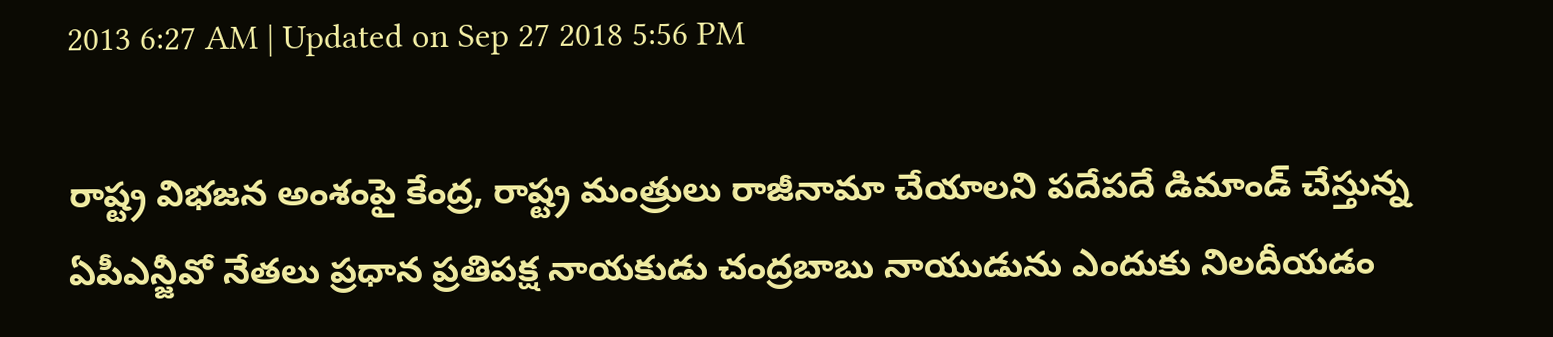2013 6:27 AM | Updated on Sep 27 2018 5:56 PM

రాష్ట్ర విభజన అంశంపై కేంద్ర, రాష్ట్ర మంత్రులు రాజీనామా చేయాలని పదేపదే డిమాండ్ చేస్తున్న ఏపీఎన్జీవో నేతలు ప్రధాన ప్రతిపక్ష నాయకుడు చంద్రబాబు నాయుడును ఎందుకు నిలదీయడం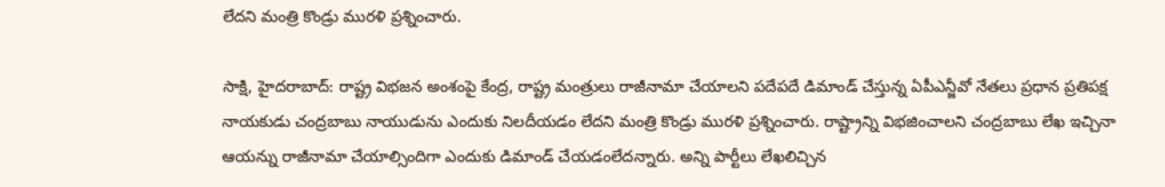లేదని మంత్రి కొండ్రు మురళి ప్రశ్నించారు.

సాక్షి, హైదరాబాద్: రాష్ట్ర విభజన అంశంపై కేంద్ర, రాష్ట్ర మంత్రులు రాజీనామా చేయాలని పదేపదే డిమాండ్ చేస్తున్న ఏపీఎన్జీవో నేతలు ప్రధాన ప్రతిపక్ష నాయకుడు చంద్రబాబు నాయుడును ఎందుకు నిలదీయడం లేదని మంత్రి కొండ్రు మురళి ప్రశ్నించారు. రాష్ట్రాన్ని విభజించాలని చంద్రబాబు లేఖ ఇచ్చినా ఆయన్ను రాజీనామా చేయాల్సిందిగా ఎందుకు డిమాండ్ చేయడంలేదన్నారు. అన్ని పార్టీలు లేఖలిచ్చిన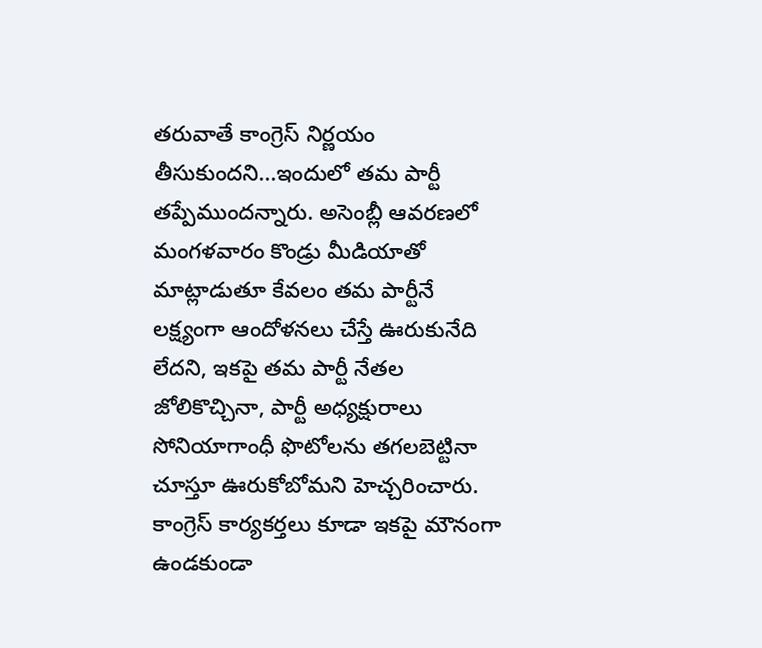తరువాతే కాంగ్రెస్ నిర్ణయం తీసుకుందని...ఇందులో తమ పార్టీ తప్పేముందన్నారు. అసెంబ్లీ ఆవరణలో మంగళవారం కొండ్రు మీడియాతో మాట్లాడుతూ కేవలం తమ పార్టీనే లక్ష్యంగా ఆందోళనలు చేస్తే ఊరుకునేది లేదని, ఇకపై తమ పార్టీ నేతల జోలికొచ్చినా, పార్టీ అధ్యక్షురాలు సోనియాగాంధీ ఫొటోలను తగలబెట్టినా చూస్తూ ఊరుకోబోమని హెచ్చరించారు. కాంగ్రెస్ కార్యకర్తలు కూడా ఇకపై మౌనంగా ఉండకుండా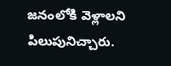జనంలోకి వెళ్లాలని పిలుపునిచ్చారు.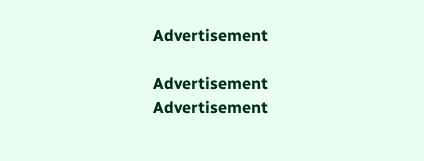Advertisement

Advertisement
Advertisement